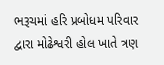ભરૂચમાં હરિ પ્રબોધમ પરિવાર દ્વારા મોઢેશ્વરી હોલ ખાતે ત્રણ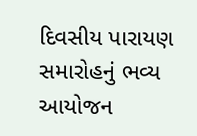દિવસીય પારાયણ સમારોહનું ભવ્ય આયોજન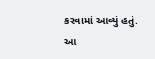કરવામાં આવ્યું હતું.
આ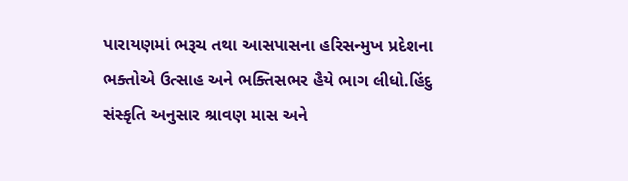પારાયણમાં ભરૂચ તથા આસપાસના હરિસન્મુખ પ્રદેશના ભક્તોએ ઉત્સાહ અને ભક્તિસભર હૈયે ભાગ લીધો.હિંદુ સંસ્કૃતિ અનુસાર શ્રાવણ માસ અને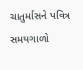ચાતુર્માસને પવિત્ર સમયગાળો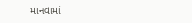માનવામાં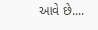આવે છે....